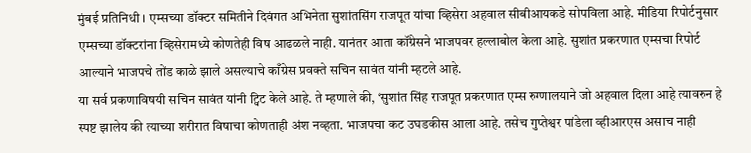मुंबई प्रतिनिधी । एम्सच्या डॉक्टर समितीने दिवंगत अभिनेता सुशांतसिंग राजपूत यांचा व्हिसेरा अहवाल सीबीआयकडे सोपविला आहे. मीडिया रिपोर्टनुसार एम्सच्या डॉक्टरांना व्हिसेरामध्ये कोणतेही विष आढळले नाही. यानंतर आता कॉंग्रेसने भाजपवर हल्लाबोल केला आहे. सुशांत प्रकरणात एम्सचा रिपोर्ट आल्याने भाजपचे तोंड काळे झाले असल्याचे काँग्रेस प्रवक्ते सचिन सावंत यांनी म्हटले आहे.
या सर्व प्रकणाविषयी सचिन सावंत यांनी ट्विट केले आहे. ते म्हणाले की, ‘सुशांत सिंह राजपूत प्रकरणात एम्स रुग्णालयाने जो अहवाल दिला आहे त्यावरुन हे स्पष्ट झालेय की त्याच्या शरीरात विषाचा कोणताही अंश नव्हता. भाजपचा कट उघडकीस आला आहे. तसेच गुप्तेश्वर पांडेला व्हीआरएस असाच नाही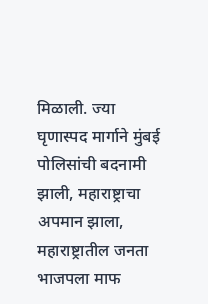मिळाली. ज्या घृणास्पद मार्गाने मुंबई पोलिसांची बदनामी झाली, महाराष्ट्राचा अपमान झाला, महाराष्ट्रातील जनता भाजपला माफ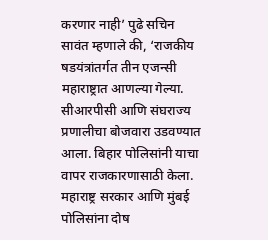करणार नाही’ पुढे सचिन सावंत म्हणाले की, ‘राजकीय षडयंत्रांतर्गत तीन एजन्सी महाराष्ट्रात आणल्या गेल्या. सीआरपीसी आणि संघराज्य प्रणालीचा बोजवारा उडवण्यात आला. बिहार पोलिसांनी याचा वापर राजकारणासाठी केला. महाराष्ट्र सरकार आणि मुंबई पोलिसांना दोष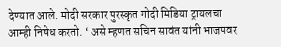देण्यात आले. मोदी सरकार पुरस्कृत गोदी मिडिया ट्रायलचा आम्ही निषेध करतो. ‘ असे म्हणत सचिन सावंत यांनी भाजपवर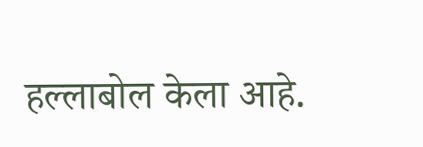हल्लाबोल केला आहे.